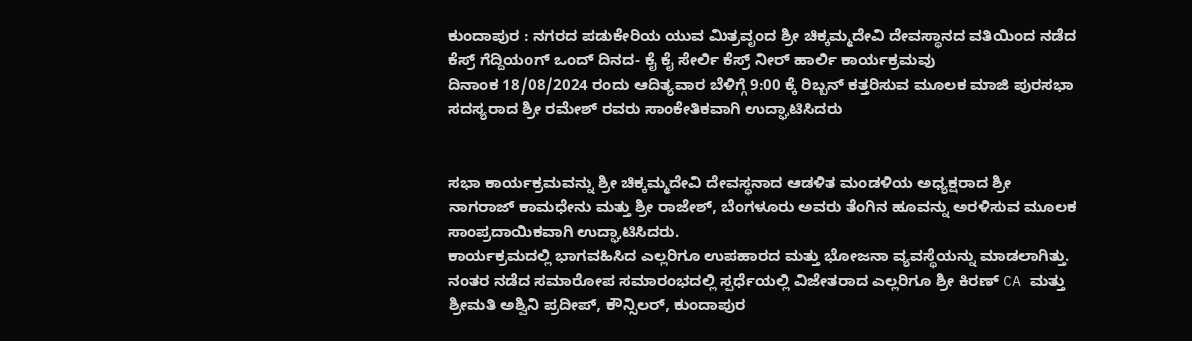ಕುಂದಾಪುರ : ನಗರದ ಪಡುಕೇರಿಯ ಯುವ ಮಿತ್ರವೃಂದ ಶ್ರೀ ಚಿಕ್ಕಮ್ಮದೇವಿ ದೇವಸ್ಥಾನದ ವತಿಯಿಂದ ನಡೆದ ಕೆಸ್ರ್ ಗೆದ್ದಿಯoಗ್ ಒಂದ್ ದಿನದ- ಕೈ ಕೈ ಸೇರ್ಲಿ ಕೆಸ್ರ್ ನೀರ್ ಹಾರ್ಲಿ ಕಾರ್ಯಕ್ರಮವು
ದಿನಾಂಕ 18/08/2024 ರಂದು ಆದಿತ್ಯವಾರ ಬೆಳಿಗ್ಗೆ 9:00 ಕ್ಕೆ ರಿಬ್ಬನ್ ಕತ್ತರಿಸುವ ಮೂಲಕ ಮಾಜಿ ಪುರಸಭಾ ಸದಸ್ಯರಾದ ಶ್ರೀ ರಮೇಶ್ ರವರು ಸಾಂಕೇತಿಕವಾಗಿ ಉದ್ಘಾಟಿಸಿದರು


ಸಭಾ ಕಾರ್ಯಕ್ರಮವನ್ನು ಶ್ರೀ ಚಿಕ್ಕಮ್ಮದೇವಿ ದೇವಸ್ಥನಾದ ಆಡಳಿತ ಮಂಡಳಿಯ ಅಧ್ಯಕ್ಷರಾದ ಶ್ರೀ ನಾಗರಾಜ್ ಕಾಮಧೇನು ಮತ್ತು ಶ್ರೀ ರಾಜೇಶ್, ಬೆಂಗಳೂರು ಅವರು ತೆಂಗಿನ ಹೂವನ್ನು ಅರಳಿಸುವ ಮೂಲಕ ಸಾಂಪ್ರದಾಯಿಕವಾಗಿ ಉದ್ಘಾಟಿಸಿದರು.
ಕಾರ್ಯಕ್ರಮದಲ್ಲಿ ಭಾಗವಹಿಸಿದ ಎಲ್ಲರಿಗೂ ಉಪಹಾರದ ಮತ್ತು ಭೋಜನಾ ವ್ಯವಸ್ಥೆಯನ್ನು ಮಾಡಲಾಗಿತ್ತು. ನಂತರ ನಡೆದ ಸಮಾರೋಪ ಸಮಾರಂಭದಲ್ಲಿ ಸ್ಪರ್ಧೆಯಲ್ಲಿ ವಿಜೇತರಾದ ಎಲ್ಲರಿಗೂ ಶ್ರೀ ಕಿರಣ್ CA ಮತ್ತು ಶ್ರೀಮತಿ ಅಶ್ವಿನಿ ಪ್ರದೀಪ್, ಕೌನ್ಸಿಲರ್, ಕುಂದಾಪುರ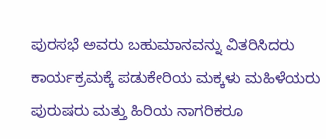ಪುರಸಭೆ ಅವರು ಬಹುಮಾನವನ್ನು ವಿತರಿಸಿದರು
ಕಾರ್ಯಕ್ರಮಕ್ಕೆ ಪಡುಕೇರಿಯ ಮಕ್ಕಳು ಮಹಿಳೆಯರು ಪುರುಷರು ಮತ್ತು ಹಿರಿಯ ನಾಗರಿಕರೂ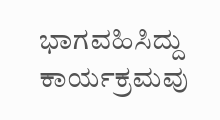ಭಾಗವಹಿಸಿದ್ದು ಕಾರ್ಯಕ್ರಮವು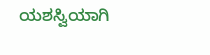ಯಶಸ್ವಿಯಾಗಿ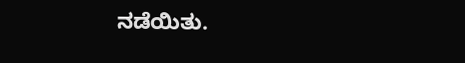ನಡೆಯಿತು.